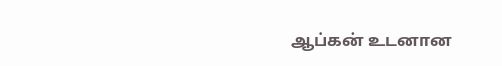ஆப்கன் உடனான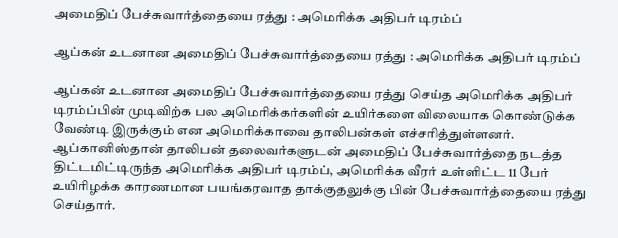அமைதிப் பேச்சுவார்த்தையை ரத்து : அமெரிக்க அதிபர் டிரம்ப்

ஆப்கன் உடனான அமைதிப் பேச்சுவார்த்தையை ரத்து : அமெரிக்க அதிபர் டிரம்ப்

ஆப்கன் உடனான அமைதிப் பேச்சுவார்த்தையை ரத்து செய்த அமெரிக்க அதிபர் டிரம்ப்பின் முடிவிற்க பல அமெரிக்கர்களின் உயிர்களை விலையாக கொண்டுக்க வேண்டி இருக்கும் என அமெரிக்காவை தாலிபன்கள் எச்சரித்துள்ளனர். ஆப்கானிஸ்தான் தாலிபன் தலைவர்களுடன் அமைதிப் பேச்சுவார்த்தை நடத்த திட்டமிட்டிருந்த அமெரிக்க அதிபர் டிரம்ப், அமெரிக்க வீரர் உள்ளிட்ட 11 பேர் உயிரிழக்க காரணமான பயங்கரவாத தாக்குதலுக்கு பின் பேச்சுவார்த்தையை ரத்து செய்தார்.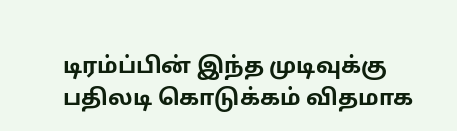டிரம்ப்பின் இந்த முடிவுக்கு பதிலடி கொடுக்கம் விதமாக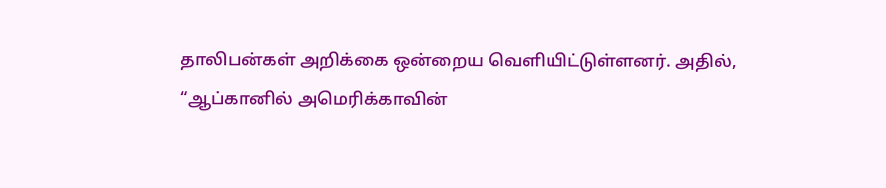தாலிபன்கள் அறிக்கை ஒன்றைய வெளியிட்டுள்ளனர். அதில், “ஆப்கானில் அமெரிக்காவின்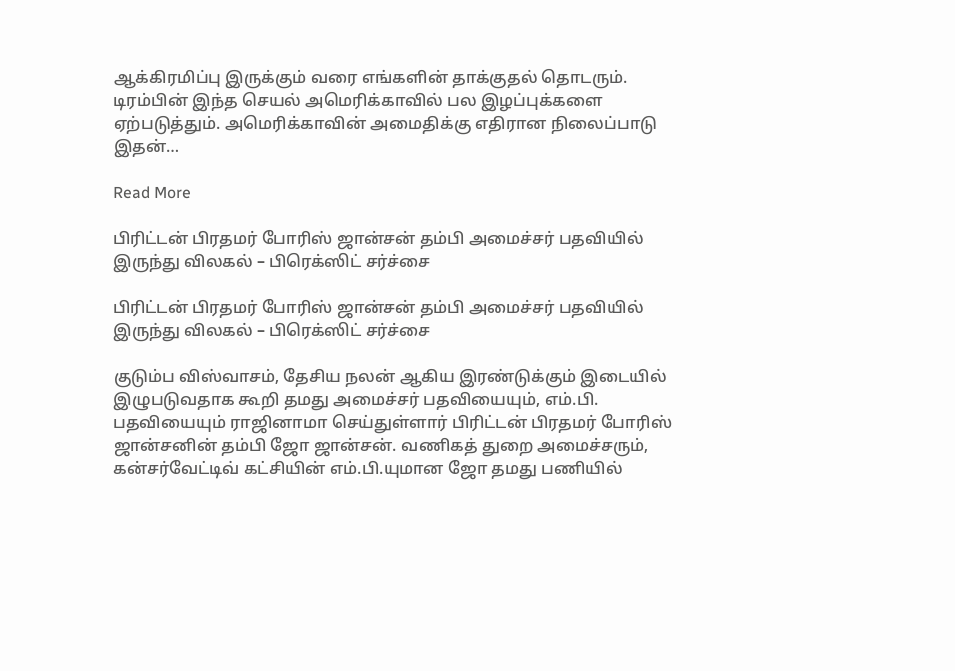ஆக்கிரமிப்பு இருக்கும் வரை எங்களின் தாக்குதல் தொடரும். டிரம்பின் இந்த செயல் அமெரிக்காவில் பல இழப்புக்களை ஏற்படுத்தும். அமெரிக்காவின் அமைதிக்கு எதிரான நிலைப்பாடு இதன்…

Read More

பிரிட்டன் பிரதமர் போரிஸ் ஜான்சன் தம்பி அமைச்சர் பதவியில் இருந்து விலகல் – பிரெக்ஸிட் சர்ச்சை

பிரிட்டன் பிரதமர் போரிஸ் ஜான்சன் தம்பி அமைச்சர் பதவியில் இருந்து விலகல் – பிரெக்ஸிட் சர்ச்சை

குடும்ப விஸ்வாசம், தேசிய நலன் ஆகிய இரண்டுக்கும் இடையில் இழுபடுவதாக கூறி தமது அமைச்சர் பதவியையும், எம்.பி. பதவியையும் ராஜினாமா செய்துள்ளார் பிரிட்டன் பிரதமர் போரிஸ் ஜான்சனின் தம்பி ஜோ ஜான்சன். வணிகத் துறை அமைச்சரும், கன்சர்வேட்டிவ் கட்சியின் எம்.பி.யுமான ஜோ தமது பணியில்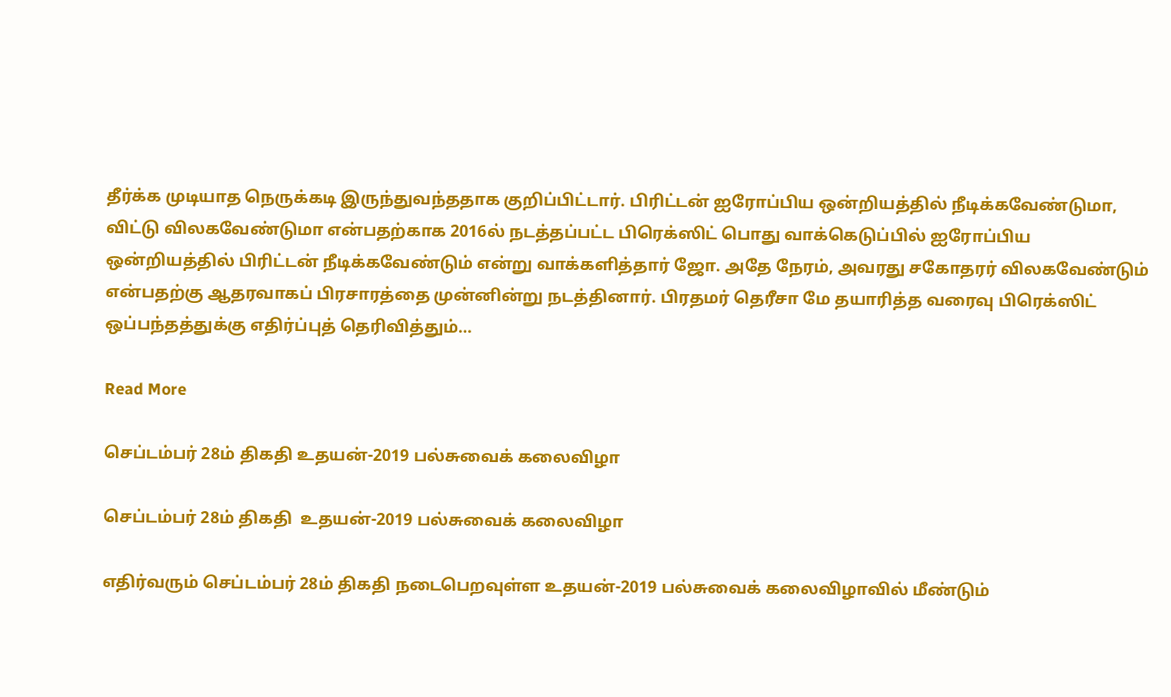தீர்க்க முடியாத நெருக்கடி இருந்துவந்ததாக குறிப்பிட்டார். பிரிட்டன் ஐரோப்பிய ஒன்றியத்தில் நீடிக்கவேண்டுமா, விட்டு விலகவேண்டுமா என்பதற்காக 2016ல் நடத்தப்பட்ட பிரெக்ஸிட் பொது வாக்கெடுப்பில் ஐரோப்பிய ஒன்றியத்தில் பிரிட்டன் நீடிக்கவேண்டும் என்று வாக்களித்தார் ஜோ. அதே நேரம், அவரது சகோதரர் விலகவேண்டும் என்பதற்கு ஆதரவாகப் பிரசாரத்தை முன்னின்று நடத்தினார். பிரதமர் தெரீசா மே தயாரித்த வரைவு பிரெக்ஸிட் ஒப்பந்தத்துக்கு எதிர்ப்புத் தெரிவித்தும்…

Read More

செப்டம்பர் 28ம் திகதி உதயன்-2019 பல்சுவைக் கலைவிழா

செப்டம்பர் 28ம் திகதி  உதயன்-2019 பல்சுவைக் கலைவிழா

எதிர்வரும் செப்டம்பர் 28ம் திகதி நடைபெறவுள்ள உதயன்-2019 பல்சுவைக் கலைவிழாவில் மீண்டும்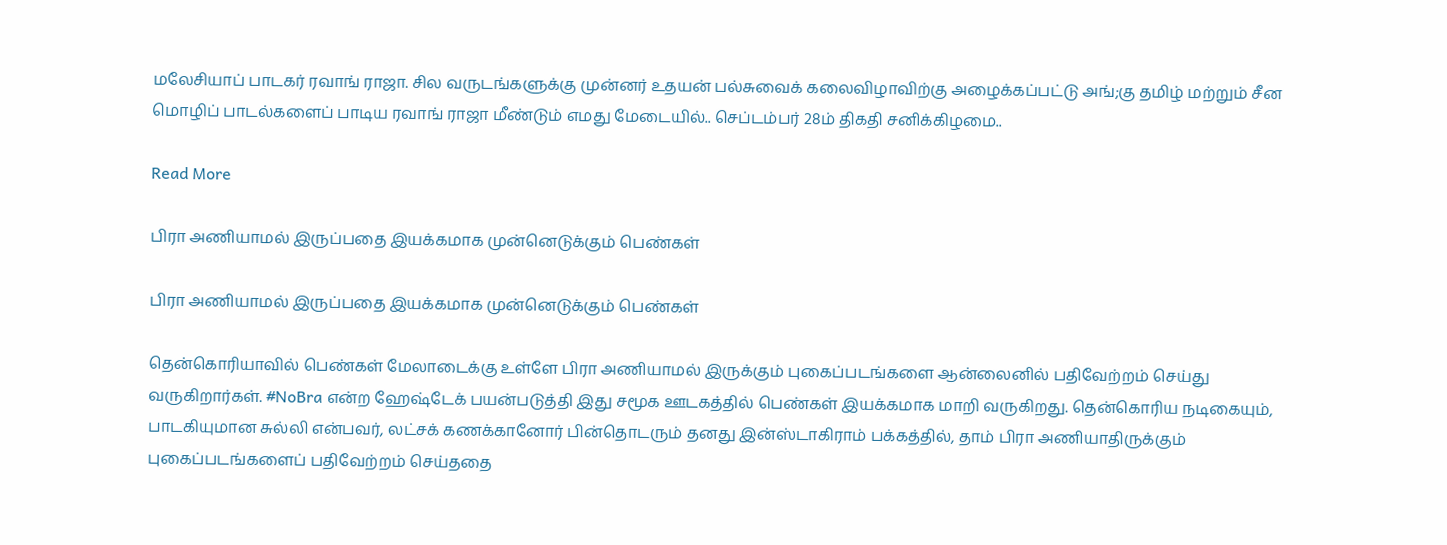மலேசியாப் பாடகர் ரவாங் ராஜா. சில வருடங்களுக்கு முன்னர் உதயன் பல்சுவைக் கலைவிழாவிற்கு அழைக்கப்பட்டு அங்;கு தமிழ் மற்றும் சீன மொழிப் பாடல்களைப் பாடிய ரவாங் ராஜா மீண்டும் எமது மேடையில்.. செப்டம்பர் 28ம் திகதி சனிக்கிழமை..

Read More

பிரா அணியாமல் இருப்பதை இயக்கமாக முன்னெடுக்கும் பெண்கள்

பிரா அணியாமல் இருப்பதை இயக்கமாக முன்னெடுக்கும் பெண்கள்

தென்கொரியாவில் பெண்கள் மேலாடைக்கு உள்ளே பிரா அணியாமல் இருக்கும் புகைப்படங்களை ஆன்லைனில் பதிவேற்றம் செய்து வருகிறார்கள். #NoBra என்ற ஹேஷ்டேக் பயன்படுத்தி இது சமூக ஊடகத்தில் பெண்கள் இயக்கமாக மாறி வருகிறது. தென்கொரிய நடிகையும், பாடகியுமான சுல்லி என்பவர், லட்சக் கணக்கானோர் பின்தொடரும் தனது இன்ஸ்டாகிராம் பக்கத்தில், தாம் பிரா அணியாதிருக்கும் புகைப்படங்களைப் பதிவேற்றம் செய்ததை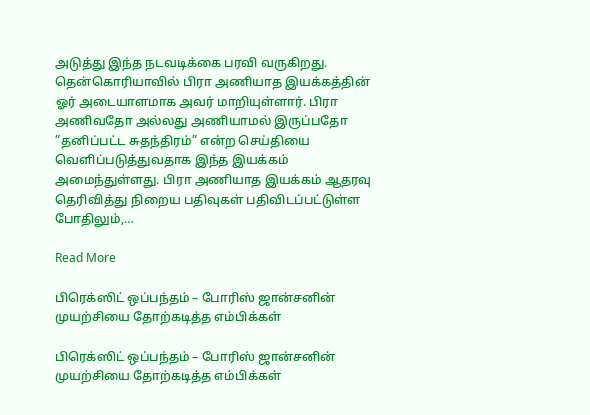அடுத்து இந்த நடவடிக்கை பரவி வருகிறது. தென்கொரியாவில் பிரா அணியாத இயக்கத்தின் ஓர் அடையாளமாக அவர் மாறியுள்ளார். பிரா அணிவதோ அல்லது அணியாமல் இருப்பதோ ”தனிப்பட்ட சுதந்திரம்” என்ற செய்தியை வெளிப்படுத்துவதாக இந்த இயக்கம் அமைந்துள்ளது. பிரா அணியாத இயக்கம் ஆதரவு தெரிவித்து நிறைய பதிவுகள் பதிவிடப்பட்டுள்ள போதிலும்,…

Read More

பிரெக்ஸிட் ஒப்பந்தம் – போரிஸ் ஜான்சனின் முயற்சியை தோற்கடித்த எம்பிக்கள்

பிரெக்ஸிட் ஒப்பந்தம் – போரிஸ் ஜான்சனின் முயற்சியை தோற்கடித்த எம்பிக்கள்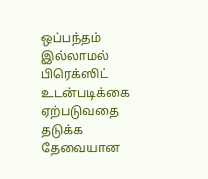ஒப்பந்தம் இல்லாமல் பிரெக்ஸிட் உடன்படிக்கை ஏற்படுவதை தடுக்க தேவையான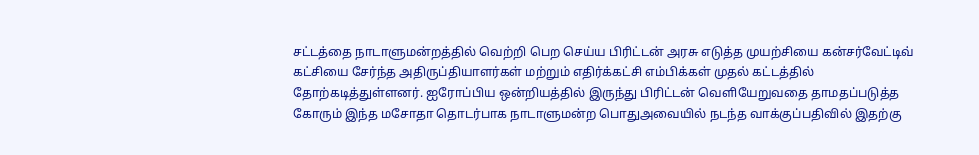சட்டத்தை நாடாளுமன்றத்தில் வெற்றி பெற செய்ய பிரிட்டன் அரசு எடுத்த முயற்சியை கன்சர்வேட்டிவ் கட்சியை சேர்ந்த அதிருப்தியாளர்கள் மற்றும் எதிர்க்கட்சி எம்பிக்கள் முதல் கட்டத்தில் தோற்கடித்துள்ளனர். ஐரோப்பிய ஒன்றியத்தில் இருந்து பிரிட்டன் வெளியேறுவதை தாமதப்படுத்த கோரும் இந்த மசோதா தொடர்பாக நாடாளுமன்ற பொதுஅவையில் நடந்த வாக்குப்பதிவில் இதற்கு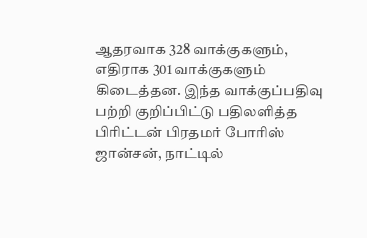ஆதரவாக 328 வாக்குகளும், எதிராக 301 வாக்குகளும் கிடைத்தன. இந்த வாக்குப்பதிவு பற்றி குறிப்பிட்டு பதிலளித்த பிரிட்டன் பிரதமர் போரிஸ் ஜான்சன், நாட்டில்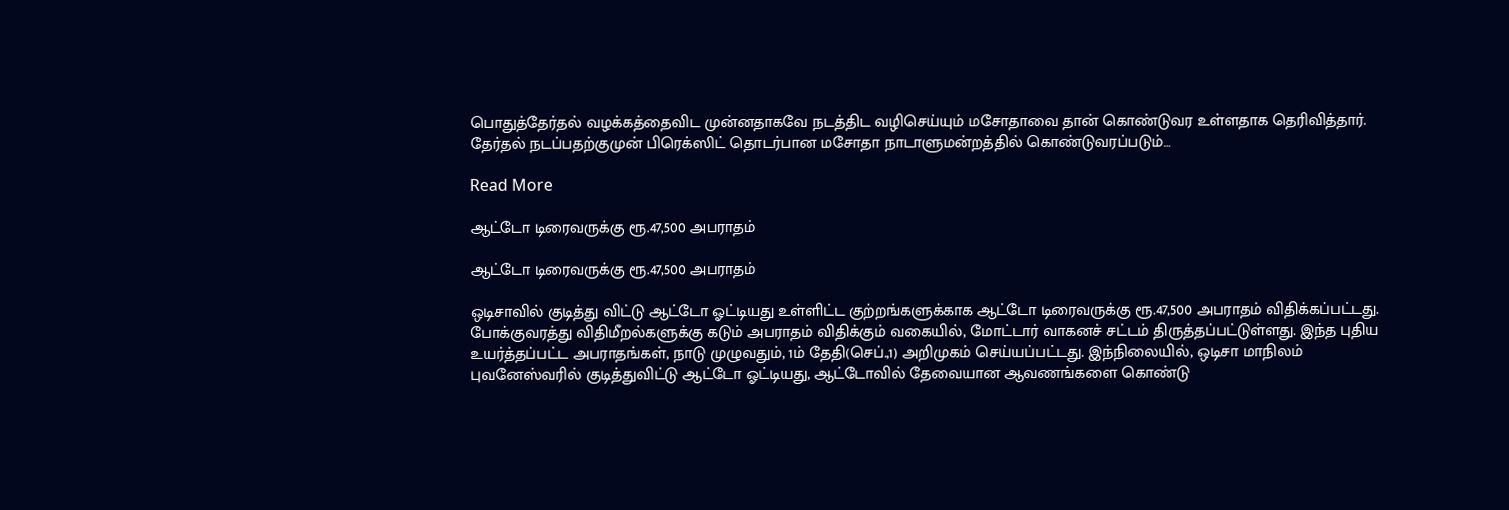பொதுத்தேர்தல் வழக்கத்தைவிட முன்னதாகவே நடத்திட வழிசெய்யும் மசோதாவை தான் கொண்டுவர உள்ளதாக தெரிவித்தார். தேர்தல் நடப்பதற்குமுன் பிரெக்ஸிட் தொடர்பான மசோதா நாடாளுமன்றத்தில் கொண்டுவரப்படும்…

Read More

ஆட்டோ டிரைவருக்கு ரூ.47,500 அபராதம்

ஆட்டோ டிரைவருக்கு ரூ.47,500 அபராதம்

ஒடிசாவில் குடித்து விட்டு ஆட்டோ ஓட்டியது உள்ளிட்ட குற்றங்களுக்காக ஆட்டோ டிரைவருக்கு ரூ.47,500 அபராதம் விதிக்கப்பட்டது. போக்குவரத்து விதிமீறல்களுக்கு கடும் அபராதம் விதிக்கும் வகையில், மோட்டார் வாகனச் சட்டம் திருத்தப்பட்டுள்ளது. இந்த புதிய உயர்த்தப்பட்ட அபராதங்கள், நாடு முழுவதும், 1ம் தேதி(செப்.,1) அறிமுகம் செய்யப்பட்டது. இந்நிலையில், ஒடிசா மாநிலம் புவனேஸ்வரில் குடித்துவிட்டு ஆட்டோ ஓட்டியது, ஆட்டோவில் தேவையான ஆவணங்களை கொண்டு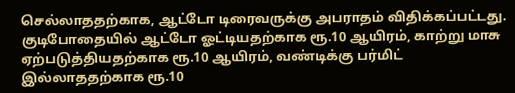செல்லாததற்காக, ஆட்டோ டிரைவருக்கு அபராதம் விதிக்கப்பட்டது. குடிபோதையில் ஆட்டோ ஓட்டியதற்காக ரூ.10 ஆயிரம், காற்று மாசு ஏற்படுத்தியதற்காக ரூ.10 ஆயிரம், வண்டிக்கு பர்மிட் இல்லாததற்காக ரூ.10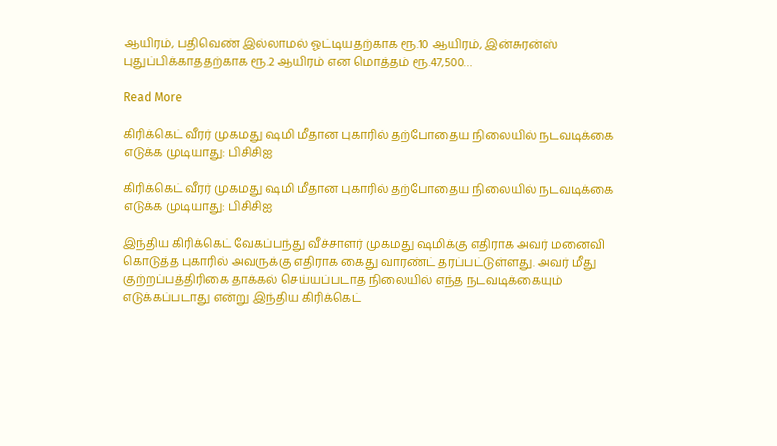ஆயிரம், பதிவெண் இல்லாமல் ஓட்டியதற்காக ரூ.10 ஆயிரம், இன்சுரன்ஸ் புதுப்பிக்காததற்காக ரூ.2 ஆயிரம் என மொத்தம் ரூ.47,500…

Read More

கிரிக்கெட் வீரர் முகமது ஷமி மீதான புகாரில் தற்போதைய நிலையில் நடவடிக்கை எடுக்க முடியாது: பிசிசிஐ

கிரிக்கெட் வீரர் முகமது ஷமி மீதான புகாரில் தற்போதைய நிலையில் நடவடிக்கை எடுக்க முடியாது: பிசிசிஐ

இந்திய கிரிக்கெட் வேகப்பந்து வீச்சாளர் முகமது ஷமிக்கு எதிராக அவர் மனைவி கொடுத்த புகாரில் அவருக்கு எதிராக கைது வாரண்ட் தரப்பட்டுள்ளது. அவர் மீது குற்றப்பத்திரிகை தாக்கல் செய்யப்படாத நிலையில் எந்த நடவடிக்கையும் எடுக்கப்படாது என்று இந்திய கிரிக்கெட்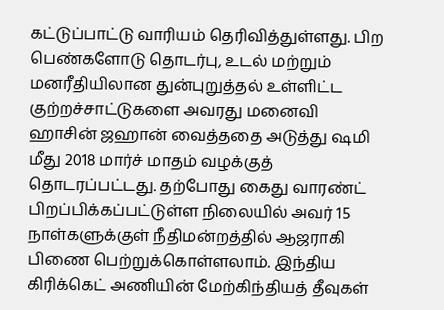கட்டுப்பாட்டு வாரியம் தெரிவித்துள்ளது. பிற பெண்களோடு தொடர்பு, உடல் மற்றும் மனரீதியிலான துன்புறுத்தல் உள்ளிட்ட குற்றச்சாட்டுகளை அவரது மனைவி ஹாசின் ஜஹான் வைத்ததை அடுத்து ஷமி மீது 2018 மார்ச் மாதம் வழக்குத் தொடரப்பட்டது. தற்போது கைது வாரண்ட் பிறப்பிக்கப்பட்டுள்ள நிலையில் அவர் 15 நாள்களுக்குள் நீதிமன்றத்தில் ஆஜராகி பிணை பெற்றுக்கொள்ளலாம். இந்திய கிரிக்கெட் அணியின் மேற்கிந்தியத் தீவுகள்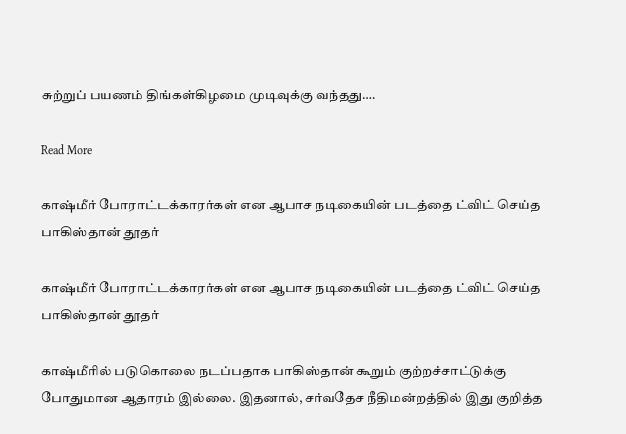சுற்றுப் பயணம் திங்கள்கிழமை முடிவுக்கு வந்தது….

Read More

காஷ்மீர் போராட்டக்காரர்கள் என ஆபாச நடிகையின் படத்தை ட்விட் செய்த பாகிஸ்தான் தூதர்

காஷ்மீர் போராட்டக்காரர்கள் என ஆபாச நடிகையின் படத்தை ட்விட் செய்த பாகிஸ்தான் தூதர்

காஷ்மீரில் படுகொலை நடப்பதாக பாகிஸ்தான் கூறும் குற்றச்சாட்டுக்கு போதுமான ஆதாரம் இல்லை. இதனால், சர்வதேச நீதிமன்றத்தில் இது குறித்த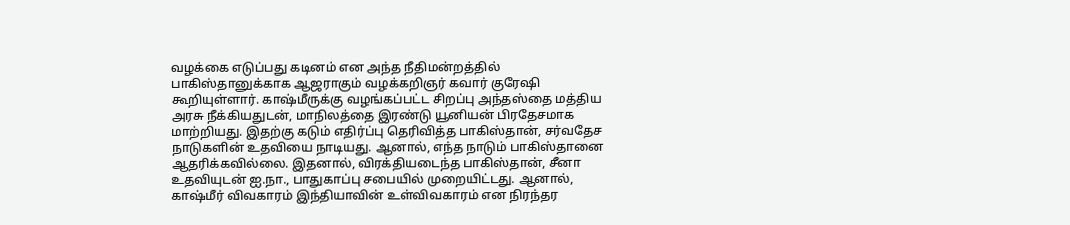வழக்கை எடுப்பது கடினம் என அந்த நீதிமன்றத்தில் பாகிஸ்தானுக்காக ஆஜராகும் வழக்கறிஞர் கவார் குரேஷி கூறியுள்ளார். காஷ்மீருக்கு வழங்கப்பட்ட சிறப்பு அந்தஸ்தை மத்திய அரசு நீக்கியதுடன், மாநிலத்தை இரண்டு யூனியன் பிரதேசமாக மாற்றியது. இதற்கு கடும் எதிர்ப்பு தெரிவித்த பாகிஸ்தான், சர்வதேச நாடுகளின் உதவியை நாடியது. ஆனால், எந்த நாடும் பாகிஸ்தானை ஆதரிக்கவில்லை. இதனால், விரக்தியடைந்த பாகிஸ்தான், சீனா உதவியுடன் ஐ.நா., பாதுகாப்பு சபையில் முறையிட்டது. ஆனால், காஷ்மீர் விவகாரம் இந்தியாவின் உள்விவகாரம் என நிரந்தர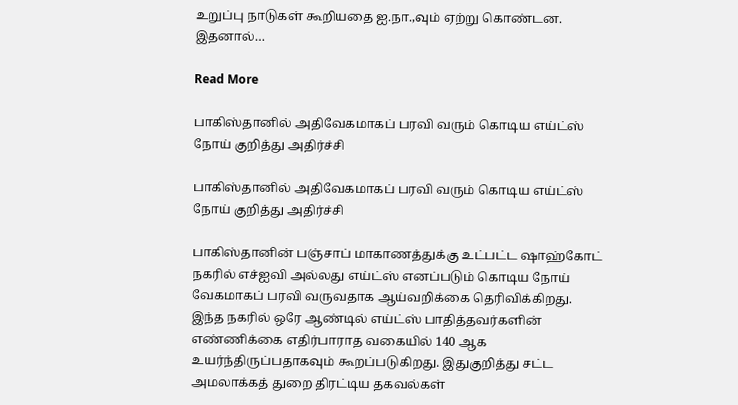உறுப்பு நாடுகள் கூறியதை ஐ.நா.,வும் ஏற்று கொண்டன. இதனால்…

Read More

பாகிஸ்தானில் அதிவேகமாகப் பரவி வரும் கொடிய எய்ட்ஸ் நோய் குறித்து அதிர்ச்சி

பாகிஸ்தானில் அதிவேகமாகப் பரவி வரும் கொடிய எய்ட்ஸ் நோய் குறித்து அதிர்ச்சி

பாகிஸ்தானின் பஞ்சாப் மாகாணத்துக்கு உட்பட்ட ஷாஹ்கோட் நகரில் எச்ஐவி அல்லது எய்ட்ஸ் எனப்படும் கொடிய நோய் வேகமாகப் பரவி வருவதாக ஆய்வறிக்கை தெரிவிக்கிறது. இந்த நகரில் ஒரே ஆண்டில் எய்ட்ஸ் பாதித்தவர்களின் எண்ணிக்கை எதிர்பாராத வகையில் 140 ஆக உயர்ந்திருப்பதாகவும் கூறப்படுகிறது. இதுகுறித்து சட்ட அமலாக்கத் துறை திரட்டிய தகவல்கள்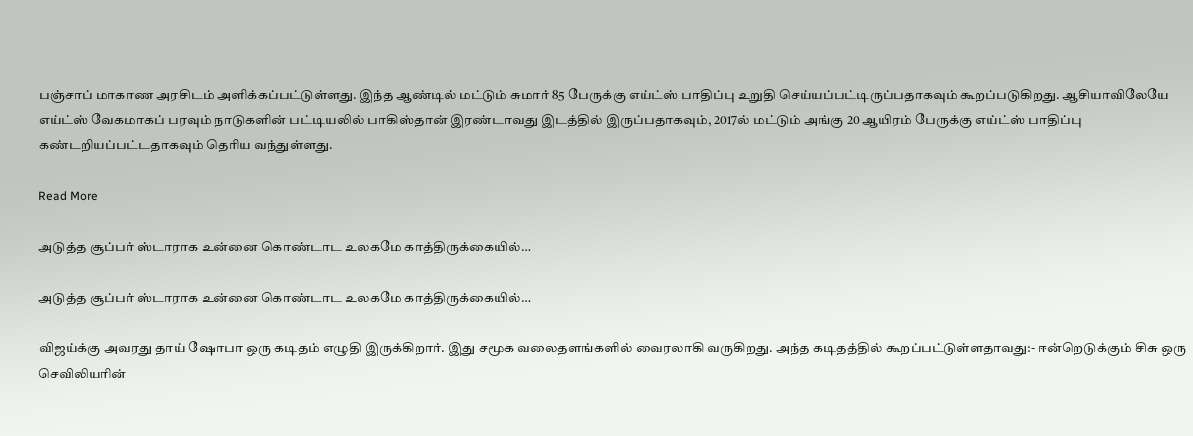பஞ்சாப் மாகாண அரசிடம் அளிக்கப்பட்டுள்ளது. இந்த ஆண்டில் மட்டும் சுமார் 85 பேருக்கு எய்ட்ஸ் பாதிப்பு உறுதி செய்யப்பட்டிருப்பதாகவும் கூறப்படுகிறது. ஆசியாவிலேயே எய்ட்ஸ் வேகமாகப் பரவும் நாடுகளின் பட்டியலில் பாகிஸ்தான் இரண்டாவது இடத்தில் இருப்பதாகவும், 2017ல் மட்டும் அங்கு 20 ஆயிரம் பேருக்கு எய்ட்ஸ் பாதிப்பு கண்டறியப்பட்டதாகவும் தெரிய வந்துள்ளது.

Read More

அடுத்த சூப்பர் ஸ்டாராக உன்னை கொண்டாட உலகமே காத்திருக்கையில்…

அடுத்த சூப்பர் ஸ்டாராக உன்னை கொண்டாட உலகமே காத்திருக்கையில்…

விஜய்க்கு அவரது தாய் ஷோபா ஒரு கடிதம் எழுதி இருக்கிறார். இது சமூக வலைதளங்களில் வைரலாகி வருகிறது. அந்த கடிதத்தில் கூறப்பட்டுள்ளதாவது:- ஈன்றெடுக்கும் சிசு ஒரு செவிலியரின்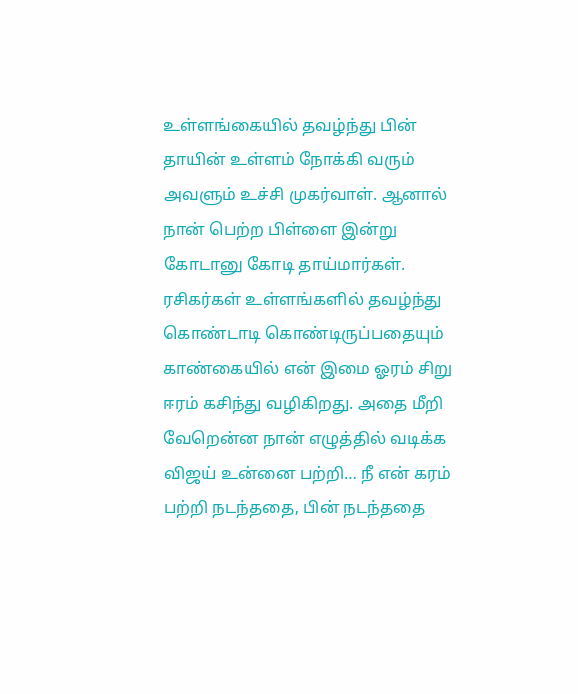உள்ளங்கையில் தவழ்ந்து பின் தாயின் உள்ளம் நோக்கி வரும் அவளும் உச்சி முகர்வாள். ஆனால் நான் பெற்ற பிள்ளை இன்று கோடானு கோடி தாய்மார்கள். ரசிகர்கள் உள்ளங்களில் தவழ்ந்து கொண்டாடி கொண்டிருப்பதையும் காண்கையில் என் இமை ஓரம் சிறு ஈரம் கசிந்து வழிகிறது. அதை மீறி வேறென்ன நான் எழுத்தில் வடிக்க விஜய் உன்னை பற்றி… நீ என் கரம் பற்றி நடந்ததை, பின் நடந்ததை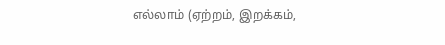எல்லாம் (ஏற்றம், இறக்கம்,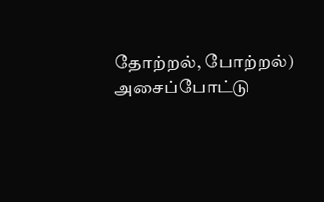தோற்றல், போற்றல்) அசைப்போட்டு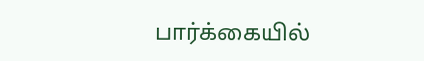பார்க்கையில்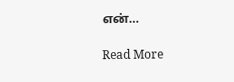என்…

Read More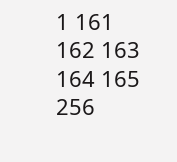1 161 162 163 164 165 256